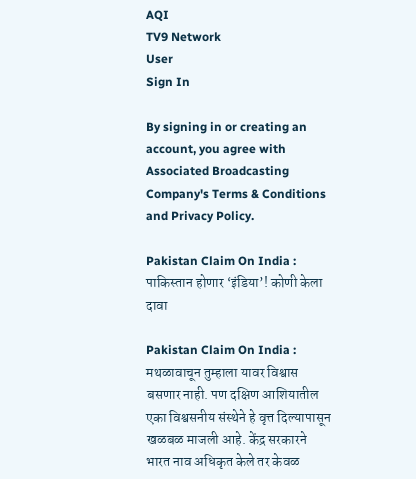AQI
TV9 Network
User
Sign In

By signing in or creating an account, you agree with Associated Broadcasting Company's Terms & Conditions and Privacy Policy.

Pakistan Claim On India : पाकिस्तान होणार ‘इंडिया’! कोणी केला दावा

Pakistan Claim On India : मथळावाचून तुम्हाला यावर विश्वास बसणार नाही. पण दक्षिण आशियातील एका विश्वसनीय संस्थेने हे वृत्त दिल्यापासून खळबळ माजली आहे. केंद्र सरकारने भारत नाव अधिकृत केले तर केवळ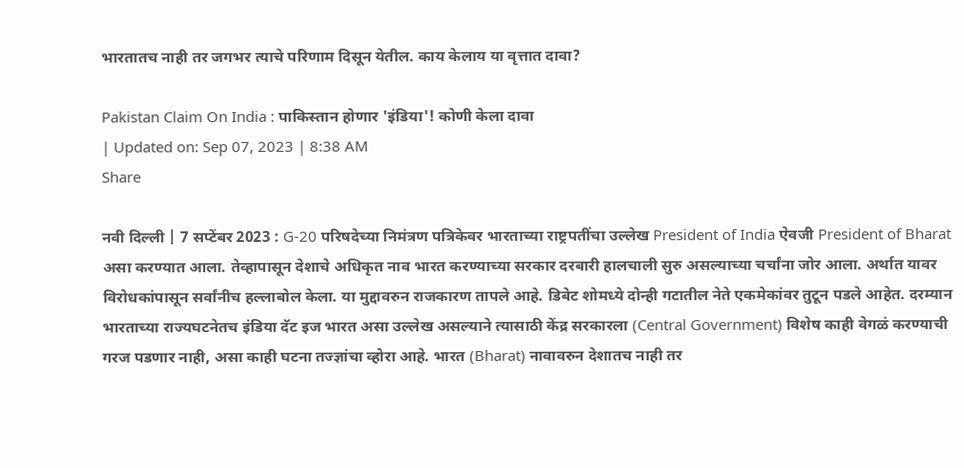भारतातच नाही तर जगभर त्याचे परिणाम दिसून येतील. काय केलाय या वृत्तात दावा?

Pakistan Claim On India : पाकिस्तान होणार 'इंडिया'! कोणी केला दावा
| Updated on: Sep 07, 2023 | 8:38 AM
Share

नवी दिल्ली | 7 सप्टेंबर 2023 : G-20 परिषदेच्या निमंत्रण पत्रिकेवर भारताच्या राष्ट्रपतींचा उल्लेख President of India ऐवजी President of Bharat असा करण्यात आला. तेव्हापासून देशाचे अधिकृत नाव भारत करण्याच्या सरकार दरबारी हालचाली सुरु असल्याच्या चर्चांना जोर आला. अर्थात यावर विरोधकांपासून सर्वांनीच हल्लाबोल केला. या मुद्दावरुन राजकारण तापले आहे. डिबेट शोमध्ये दोन्ही गटातील नेते एकमेकांवर तुटून पडले आहेत. दरम्यान भारताच्या राज्यघटनेतच इंडिया दॅट इज भारत असा उल्लेख असल्याने त्यासाठी केंद्र सरकारला (Central Government) विशेष काही वेगळं करण्याची गरज पडणार नाही, असा काही घटना तज्ज्ञांचा व्होरा आहे. भारत (Bharat) नावावरुन देशातच नाही तर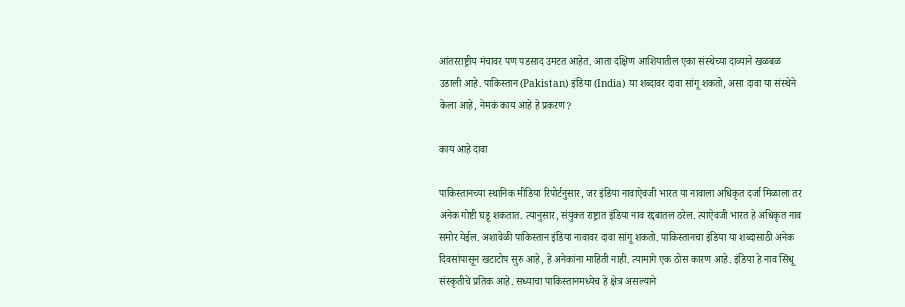आंतरराष्ट्रीय मंचावर पण पडसाद उमटत आहेत. आता दक्षिण आशियातील एका संस्थेच्या दाव्याने खळबळ उडाली आहे. पाकिस्तान (Pakistan) इंडिया (India) या शब्दावर दावा सांगू शकतो, असा दावा या संस्थेने केला आहे, नेमकं काय आहे हे प्रकरण?

काय आहे दावा

पाकिस्तानच्या स्थानिक मीडिया रिपोर्टनुसार, जर इंडिया नावाऐवजी भारत या नावाला अधिकृत दर्जा मिळाला तर अनेक गोष्टी घडू शकतात. त्यानुसार, संयुक्त राष्ट्रात इंडिया नाव रद्दबातल ठरेल. त्याऐवजी भारत हे अधिकृत नाव समोर येईल. अशावेळी पाकिस्तान इंडिया नावावर दावा सांगू शकतो. पाकिस्तानचा इंडिया या शब्दासाठी अनेक दिवसांपासून खटाटोप सुरु आहे, हे अनेकांना माहिती नाही. त्यामागे एक ठोस कारण आहे. इंडिया हे नाव सिंधू संस्कृतीचे प्रतिक आहे. सध्याचा पाकिस्तानमध्येच हे क्षेत्र असल्याने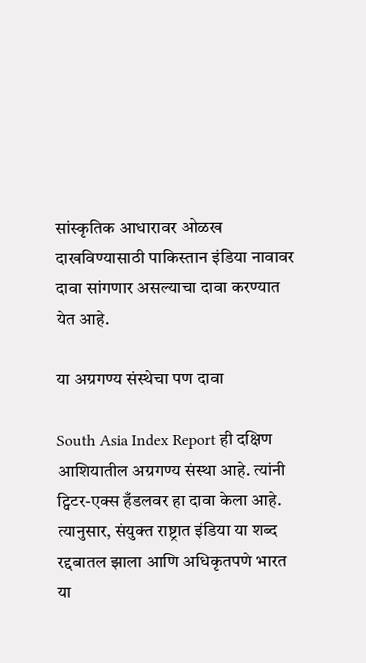सांस्कृतिक आधारावर ओळख दाखविण्यासाठी पाकिस्तान इंडिया नावावर दावा सांगणार असल्याचा दावा करण्यात येत आहे.

या अग्रगण्य संस्थेचा पण दावा

South Asia Index Report ही दक्षिण आशियातील अग्रगण्य संस्था आहे. त्यांनी ट्विटर-एक्स हँडलवर हा दावा केला आहे. त्यानुसार, संयुक्त राष्ट्रात इंडिया या शब्द रद्दबातल झाला आणि अधिकृतपणे भारत या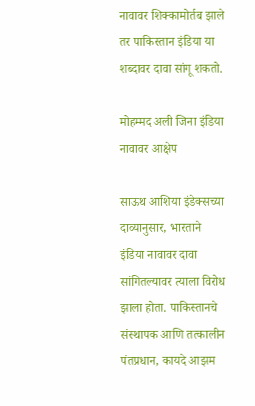नावावर शिक्कामोर्तब झाले तर पाकिस्तान इंडिया या शब्दावर दावा सांगू शकतो.

मोहम्मद अली जिना इंडिया नावावर आक्षेप

साऊथ आशिया इंडेक्सच्या दाव्यानुसार, भारताने इंडिया नावावर दावा सांगितल्यावर त्याला विरोध झाला होता. पाकिस्तानचे संस्थापक आणि तत्कालीन पंतप्रधान, कायदे आझम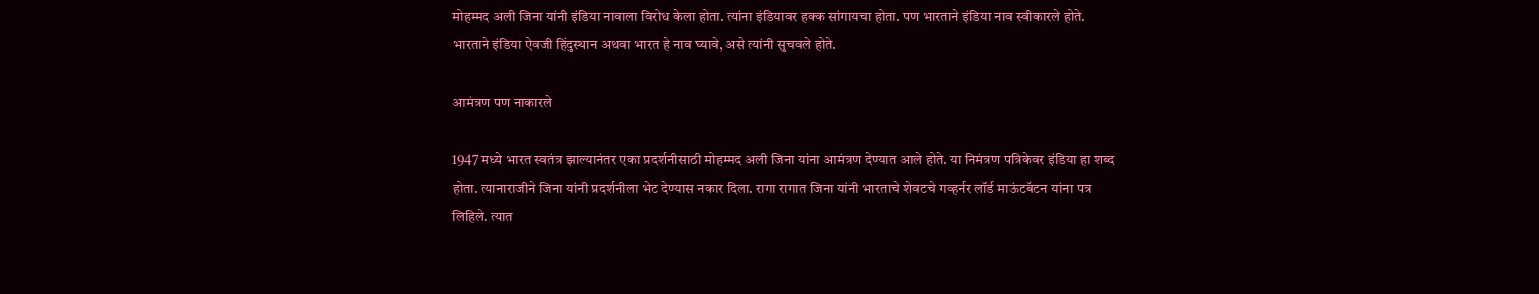मोहम्मद अली जिना यांनी इंडिया नावाला विरोध केला होता. त्यांना इंडियावर हक्क सांगायचा होता. पण भारताने इंडिया नाव स्वीकारले होते. भारताने इंडिया ऐवजी हिंदुस्थान अथवा भारत हे नाव घ्यावे, असे त्यांनी सुचवले होते.

आमंत्रण पण नाकारले

1947 मध्ये भारत स्वतंत्र झाल्यानंतर एका प्रदर्शनीसाठी मोहम्मद अली जिना यांना आमंत्रण देण्यात आले होते. या निमंत्रण पत्रिकेवर इंडिया हा शब्द होता. त्यानाराजीने जिना यांनी प्रदर्शनीला भेट देण्यास नकार दिला. रागा रागात जिना यांनी भारताचे शेवटचे गव्हर्नर लॉर्ड माऊंटबॅटन यांना पत्र लिहिले. त्यात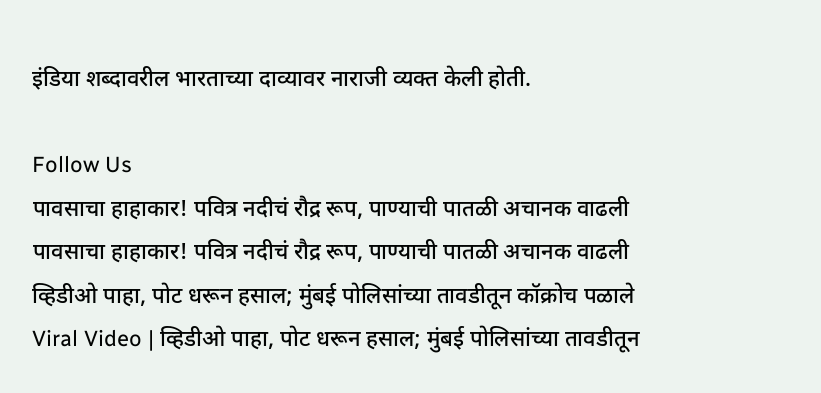इंडिया शब्दावरील भारताच्या दाव्यावर नाराजी व्यक्त केली होती.

Follow Us
पावसाचा हाहाकार! पवित्र नदीचं रौद्र रूप, पाण्याची पातळी अचानक वाढली
पावसाचा हाहाकार! पवित्र नदीचं रौद्र रूप, पाण्याची पातळी अचानक वाढली
व्हिडीओ पाहा, पोट धरून हसाल; मुंबई पोलिसांच्या तावडीतून कॉक्रोच पळाले
Viral Video | व्हिडीओ पाहा, पोट धरून हसाल; मुंबई पोलिसांच्या तावडीतून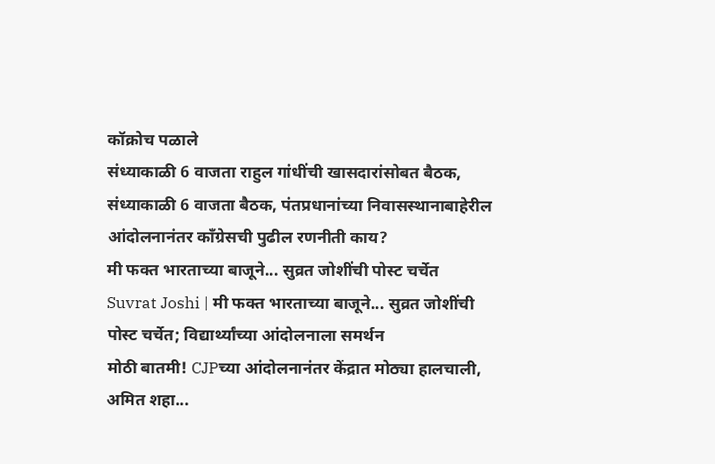कॉक्रोच पळाले
संध्याकाळी 6 वाजता राहुल गांधींची खासदारांसोबत बैठक,
संध्याकाळी 6 वाजता बैठक, पंतप्रधानांच्या निवासस्थानाबाहेरील आंदोलनानंतर कॉंग्रेसची पुढील रणनीती काय?
मी फक्त भारताच्या बाजूने... सुव्रत जोशींची पोस्ट चर्चेत
Suvrat Joshi | मी फक्त भारताच्या बाजूने... सुव्रत जोशींची पोस्ट चर्चेत; विद्यार्थ्यांच्या आंदोलनाला समर्थन
मोठी बातमी! CJPच्या आंदोलनानंतर केंद्रात मोठ्या हालचाली, अमित शहा...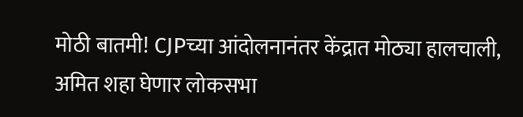मोठी बातमी! CJPच्या आंदोलनानंतर केंद्रात मोठ्या हालचाली, अमित शहा घेणार लोकसभा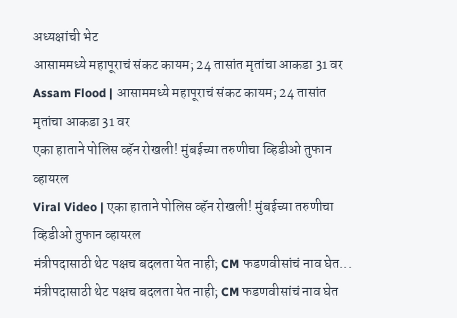अध्यक्षांची भेट
आसाममध्ये महापूराचं संकट कायम; 24 तासांत मृतांचा आकडा 31 वर
Assam Flood | आसाममध्ये महापूराचं संकट कायम; 24 तासांत मृतांचा आकडा 31 वर
एका हाताने पोलिस व्हॅन रोखली! मुंबईच्या तरुणीचा व्हिडीओ तुफान व्हायरल
Viral Video | एका हाताने पोलिस व्हॅन रोखली! मुंबईच्या तरुणीचा व्हिडीओ तुफान व्हायरल
मंत्रीपदासाठी थेट पक्षच बदलता येत नाही; CM फडणवीसांचं नाव घेत...
मंत्रीपदासाठी थेट पक्षच बदलता येत नाही; CM फडणवीसांचं नाव घेत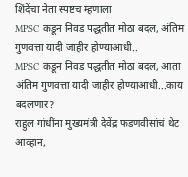शिंदेंचा नेता स्पष्टच म्हणाला
MPSC कडून निवड पद्धतीत मोठा बदल, अंतिम गुणवत्ता यादी जाहीर होण्याआधी..
MPSC कडून निवड पद्धतीत मोठा बदल, आता अंतिम गुणवत्ता यादी जाहीर होण्याआधी...काय बदलणार?
राहुल गांधींना मुख्यमंत्री देवेंद्र फडणवीसांचं थेट आव्हान,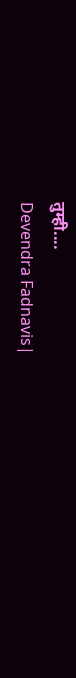तुम्ही....
Devendra Fadnavis|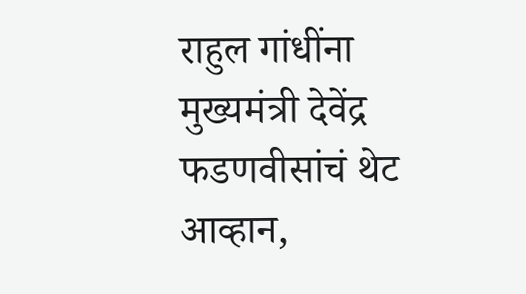राहुल गांधींना मुख्यमंत्री देवेंद्र फडणवीसांचं थेट आव्हान,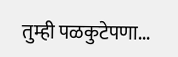तुम्ही पळकुटेपणा...